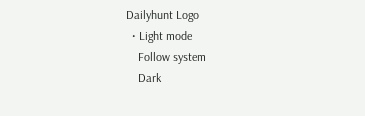Dailyhunt Logo
  • Light mode
    Follow system
    Dark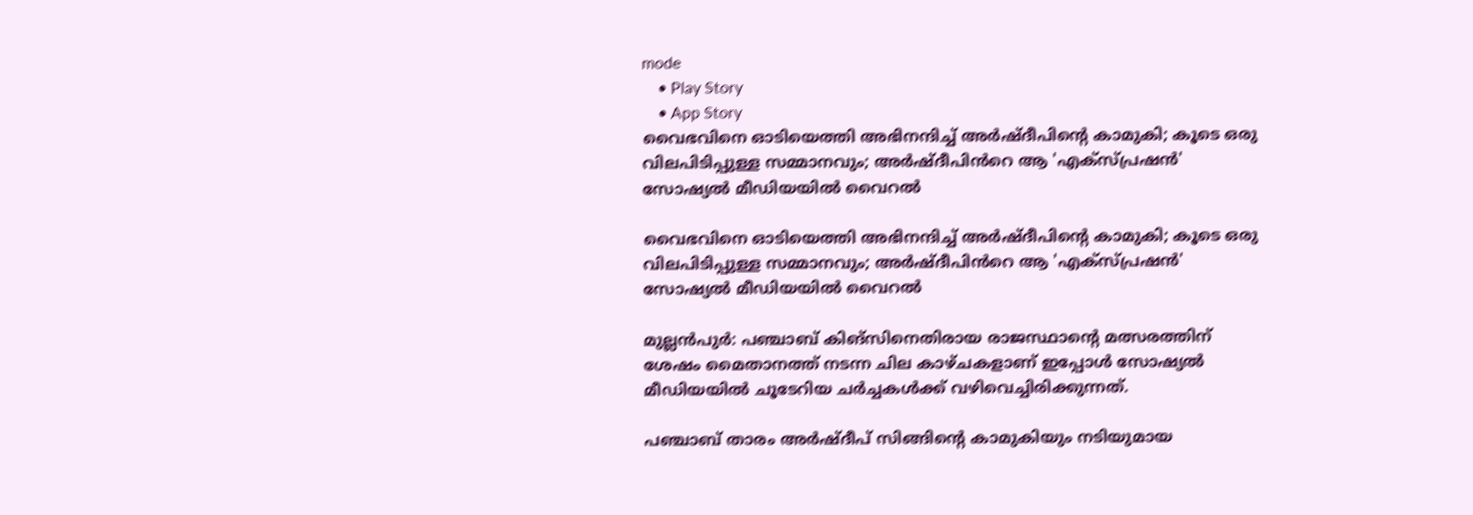mode
    • Play Story
    • App Story
വൈഭവിനെ ഓടിയെത്തി അഭിനന്ദിച്ച്‌ അര്‍ഷ്‌ദീപിന്റെ കാമുകി; കൂടെ ഒരു വിലപിടിപ്പുള്ള സമ്മാനവും; അര്‍ഷ്‌ദീപിൻറെ ആ 'എക്സ്പ്രഷൻ' സോഷ്യല്‍ മീഡിയയില്‍ വൈറല്‍

വൈഭവിനെ ഓടിയെത്തി അഭിനന്ദിച്ച്‌ അര്‍ഷ്‌ദീപിന്റെ കാമുകി; കൂടെ ഒരു വിലപിടിപ്പുള്ള സമ്മാനവും; അര്‍ഷ്‌ദീപിൻറെ ആ 'എക്സ്പ്രഷൻ' സോഷ്യല്‍ മീഡിയയില്‍ വൈറല്‍

മുല്ലൻപുർ: പഞ്ചാബ് കിങ്‌സിനെതിരായ രാജസ്ഥാന്റെ മത്സരത്തിന് ശേഷം മൈതാനത്ത് നടന്ന ചില കാഴ്ചകളാണ് ഇപ്പോള്‍ സോഷ്യല്‍ മീഡിയയില്‍ ചൂടേറിയ ചർച്ചകള്‍ക്ക് വഴിവെച്ചിരിക്കുന്നത്.

പഞ്ചാബ് താരം അർഷ്‌ദീപ് സിങ്ങിന്റെ കാമുകിയും നടിയുമായ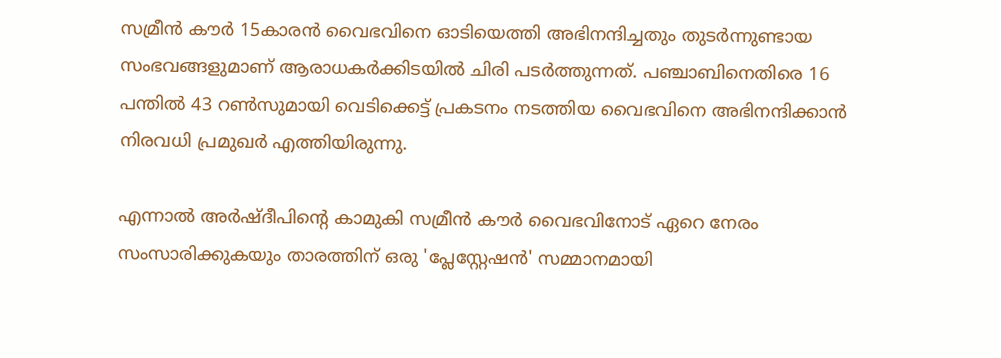സമ്രീൻ കൗർ 15കാരൻ വൈഭവിനെ ഓടിയെത്തി അഭിനന്ദിച്ചതും തുടർന്നുണ്ടായ സംഭവങ്ങളുമാണ് ആരാധകർക്കിടയില്‍ ചിരി പടർത്തുന്നത്. പഞ്ചാബിനെതിരെ 16 പന്തില്‍ 43 റണ്‍സുമായി വെടിക്കെട്ട് പ്രകടനം നടത്തിയ വൈഭവിനെ അഭിനന്ദിക്കാൻ നിരവധി പ്രമുഖർ എത്തിയിരുന്നു.

എന്നാല്‍ അർഷ്‌ദീപിന്റെ കാമുകി സമ്രീൻ കൗർ വൈഭവിനോട് ഏറെ നേരം സംസാരിക്കുകയും താരത്തിന് ഒരു 'പ്ലേസ്റ്റേഷൻ' സമ്മാനമായി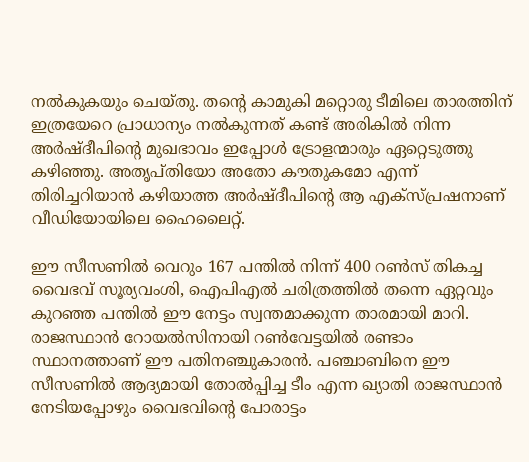നല്‍കുകയും ചെയ്തു. തന്റെ കാമുകി മറ്റൊരു ടീമിലെ താരത്തിന് ഇത്രയേറെ പ്രാധാന്യം നല്‍കുന്നത് കണ്ട് അരികില്‍ നിന്ന അർഷ്‌ദീപിന്റെ മുഖഭാവം ഇപ്പോള്‍ ട്രോളന്മാരും ഏറ്റെടുത്തു കഴിഞ്ഞു. അതൃപ്തിയോ അതോ കൗതുകമോ എന്ന് തിരിച്ചറിയാൻ കഴിയാത്ത അർഷ്‌ദീപിന്റെ ആ എക്സ്പ്രഷനാണ് വീഡിയോയിലെ ഹൈലൈറ്റ്.

ഈ സീസണില്‍ വെറും 167 പന്തില്‍ നിന്ന് 400 റണ്‍സ് തികച്ച വൈഭവ് സൂര്യവംശി, ഐപിഎല്‍ ചരിത്രത്തില്‍ തന്നെ ഏറ്റവും കുറഞ്ഞ പന്തില്‍ ഈ നേട്ടം സ്വന്തമാക്കുന്ന താരമായി മാറി. രാജസ്ഥാൻ റോയല്‍സിനായി റണ്‍വേട്ടയില്‍ രണ്ടാം സ്ഥാനത്താണ് ഈ പതിനഞ്ചുകാരൻ. പഞ്ചാബിനെ ഈ സീസണില്‍ ആദ്യമായി തോല്‍പ്പിച്ച ടീം എന്ന ഖ്യാതി രാജസ്ഥാൻ നേടിയപ്പോഴും വൈഭവിന്റെ പോരാട്ടം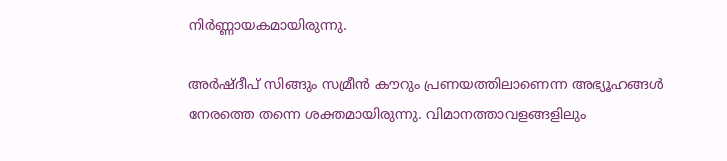നിർണ്ണായകമായിരുന്നു.

അർഷ്‌ദീപ് സിങ്ങും സമ്രീൻ കൗറും പ്രണയത്തിലാണെന്ന അഭ്യൂഹങ്ങള്‍ നേരത്തെ തന്നെ ശക്തമായിരുന്നു. വിമാനത്താവളങ്ങളിലും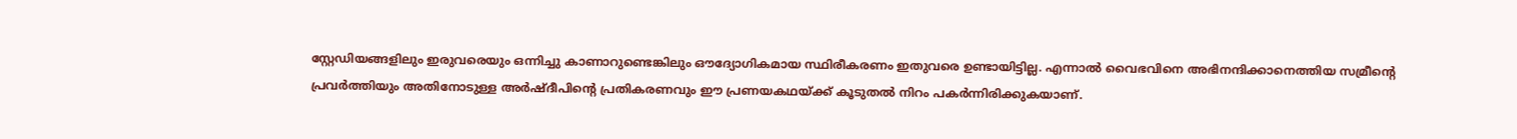സ്റ്റേഡിയങ്ങളിലും ഇരുവരെയും ഒന്നിച്ചു കാണാറുണ്ടെങ്കിലും ഔദ്യോഗികമായ സ്ഥിരീകരണം ഇതുവരെ ഉണ്ടായിട്ടില്ല. എന്നാല്‍ വൈഭവിനെ അഭിനന്ദിക്കാനെത്തിയ സമ്രീന്റെ പ്രവർത്തിയും അതിനോടുള്ള അർഷ്‌ദീപിന്റെ പ്രതികരണവും ഈ പ്രണയകഥയ്ക്ക് കൂടുതല്‍ നിറം പകർന്നിരിക്കുകയാണ്.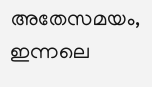അതേസമയം, ഇന്നലെ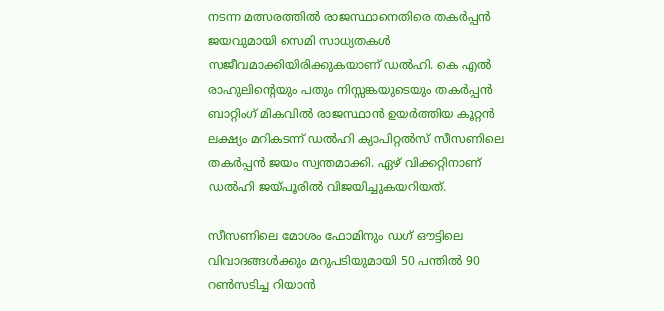നടന്ന മത്സരത്തില്‍ രാജസ്ഥാനെതിരെ തകർപ്പൻ ജയവുമായി സെമി സാധ്യതകള്‍ സജീവമാക്കിയിരിക്കുകയാണ് ഡല്‍ഹി. കെ എല്‍ രാഹുലിന്റെയും പതും നിസ്സങ്കയുടെയും തകർപ്പൻ ബാറ്റിംഗ് മികവില്‍ രാജസ്ഥാൻ ഉയർത്തിയ കൂറ്റൻ ലക്ഷ്യം മറികടന്ന് ഡല്‍ഹി ക്യാപിറ്റല്‍സ് സീസണിലെ തകർപ്പൻ ജയം സ്വന്തമാക്കി. ഏഴ് വിക്കറ്റിനാണ് ഡല്‍ഹി ജയ്പൂരില്‍ വിജയിച്ചുകയറിയത്.

സീസണിലെ മോശം ഫോമിനും ഡഗ് ഔട്ടിലെ വിവാദങ്ങള്‍ക്കും മറുപടിയുമായി 50 പന്തില്‍ 90 റണ്‍സടിച്ച റിയാൻ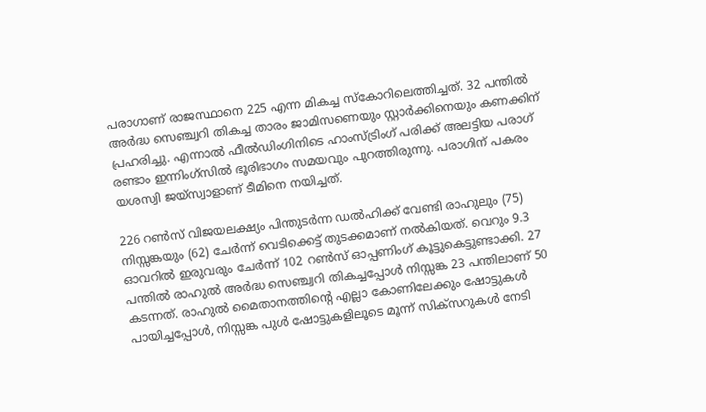പരാഗാണ് രാജസ്ഥാനെ 225 എന്ന മികച്ച സ്കോറിലെത്തിച്ചത്. 32 പന്തില്‍ അർദ്ധ സെഞ്ച്വറി തികച്ച താരം ജാമിസണെയും സ്റ്റാർക്കിനെയും കണക്കിന് പ്രഹരിച്ചു. എന്നാല്‍ ഫീല്‍ഡിംഗിനിടെ ഹാംസ്ട്രിംഗ് പരിക്ക് അലട്ടിയ പരാഗ് രണ്ടാം ഇന്നിംഗ്സില്‍ ഭൂരിഭാഗം സമയവും പുറത്തിരുന്നു. പരാഗിന് പകരം യശസ്വി ജയ്‌സ്വാളാണ് ടീമിനെ നയിച്ചത്.

226 റണ്‍സ് വിജയലക്ഷ്യം പിന്തുടർന്ന ഡല്‍ഹിക്ക് വേണ്ടി രാഹുലും (75) നിസ്സങ്കയും (62) ചേർന്ന് വെടിക്കെട്ട് തുടക്കമാണ് നല്‍കിയത്. വെറും 9.3 ഓവറില്‍ ഇരുവരും ചേർന്ന് 102 റണ്‍സ് ഓപ്പണിംഗ് കൂട്ടുകെട്ടുണ്ടാക്കി. 27 പന്തില്‍ രാഹുല്‍ അർദ്ധ സെഞ്ച്വറി തികച്ചപ്പോള്‍ നിസ്സങ്ക 23 പന്തിലാണ് 50 കടന്നത്. രാഹുല്‍ മൈതാനത്തിന്റെ എല്ലാ കോണിലേക്കും ഷോട്ടുകള്‍ പായിച്ചപ്പോള്‍, നിസ്സങ്ക പുള്‍ ഷോട്ടുകളിലൂടെ മൂന്ന് സിക്സറുകള്‍ നേടി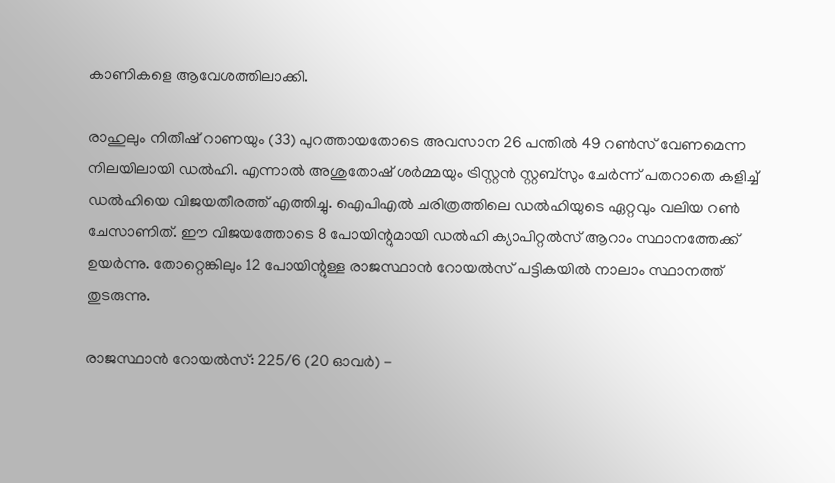കാണികളെ ആവേശത്തിലാക്കി.

രാഹുലും നിതീഷ് റാണയും (33) പുറത്തായതോടെ അവസാന 26 പന്തില്‍ 49 റണ്‍സ് വേണമെന്ന നിലയിലായി ഡല്‍ഹി. എന്നാല്‍ അശുതോഷ് ശർമ്മയും ട്രിസ്റ്റൻ സ്റ്റബ്സും ചേർന്ന് പതറാതെ കളിച്ച്‌ ഡല്‍ഹിയെ വിജയതീരത്ത് എത്തിച്ചു. ഐപിഎല്‍ ചരിത്രത്തിലെ ഡല്‍ഹിയുടെ ഏറ്റവും വലിയ റണ്‍ ചേസാണിത്. ഈ വിജയത്തോടെ 8 പോയിന്റുമായി ഡല്‍ഹി ക്യാപിറ്റല്‍സ് ആറാം സ്ഥാനത്തേക്ക് ഉയർന്നു. തോറ്റെങ്കിലും 12 പോയിന്റുള്ള രാജസ്ഥാൻ റോയല്‍സ് പട്ടികയില്‍ നാലാം സ്ഥാനത്ത് തുടരുന്നു.

രാജസ്ഥാൻ റോയല്‍സ്: 225/6 (20 ഓവർ) -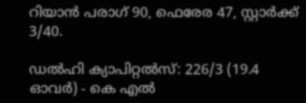റിയാൻ പരാഗ് 90, ഫെരേര 47, സ്റ്റാർക്ക് 3/40.

ഡല്‍ഹി ക്യാപിറ്റല്‍സ്: 226/3 (19.4 ഓവർ) - കെ എല്‍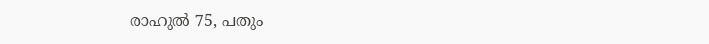രാഹുല്‍ 75, പതും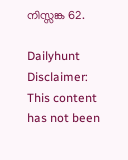നിസ്സങ്ക 62.

Dailyhunt
Disclaimer: This content has not been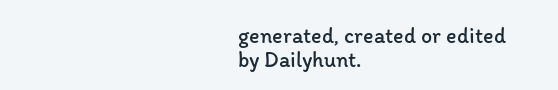generated, created or edited by Dailyhunt.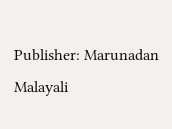Publisher: Marunadan Malayali